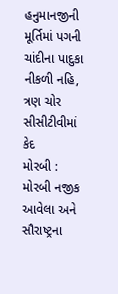હનુમાનજીની મૂર્તિમાં પગની ચાંદીના પાદુકા નીકળી નહિ, ત્રણ ચોર સીસીટીવીમાં કેદ
મોરબી : મોરબી નજીક આવેલા અને સૌરાષ્ટ્રના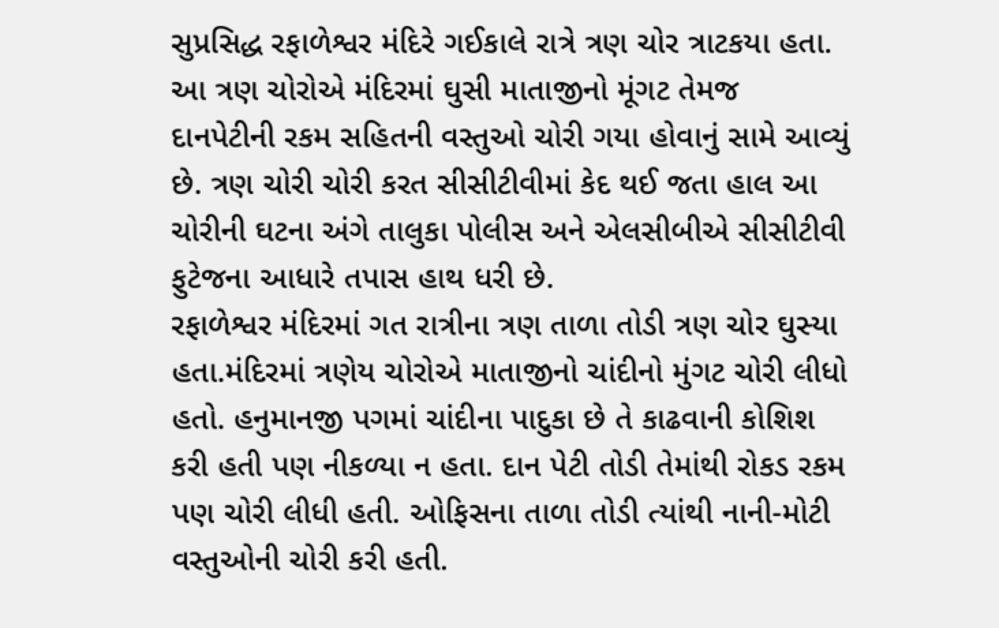સુપ્રસિદ્ધ રફાળેશ્વર મંદિરે ગઈકાલે રાત્રે ત્રણ ચોર ત્રાટકયા હતા. આ ત્રણ ચોરોએ મંદિરમાં ઘુસી માતાજીનો મૂંગટ તેમજ દાનપેટીની રકમ સહિતની વસ્તુઓ ચોરી ગયા હોવાનું સામે આવ્યું છે. ત્રણ ચોરી ચોરી કરત સીસીટીવીમાં કેદ થઈ જતા હાલ આ ચોરીની ઘટના અંગે તાલુકા પોલીસ અને એલસીબીએ સીસીટીવી ફુટેજના આધારે તપાસ હાથ ધરી છે.
રફાળેશ્વર મંદિરમાં ગત રાત્રીના ત્રણ તાળા તોડી ત્રણ ચોર ઘુસ્યા હતા.મંદિરમાં ત્રણેય ચોરોએ માતાજીનો ચાંદીનો મુંગટ ચોરી લીધો હતો. હનુમાનજી પગમાં ચાંદીના પાદુકા છે તે કાઢવાની કોશિશ કરી હતી પણ નીકળ્યા ન હતા. દાન પેટી તોડી તેમાંથી રોકડ રકમ પણ ચોરી લીધી હતી. ઓફિસના તાળા તોડી ત્યાંથી નાની-મોટી વસ્તુઓની ચોરી કરી હતી.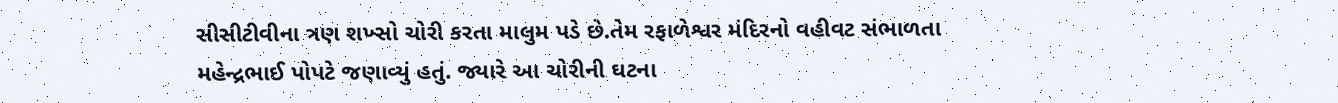સીસીટીવીના ત્રણ શખ્સો ચોરી કરતા માલુમ પડે છે.તેમ રફાળેશ્વર મંદિરનો વહીવટ સંભાળતા મહેન્દ્રભાઈ પોપટે જણાવ્યું હતું. જ્યારે આ ચોરીની ઘટના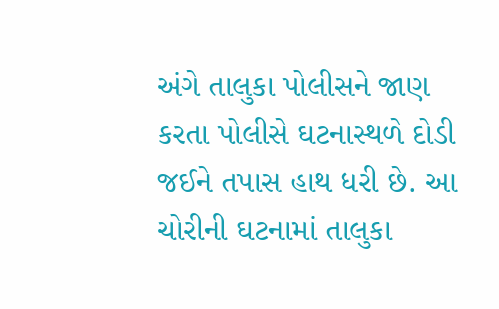અંગે તાલુકા પોલીસને જાણ કરતા પોલીસે ઘટનાસ્થળે દોડી જઈને તપાસ હાથ ધરી છે. આ ચોરીની ઘટનામાં તાલુકા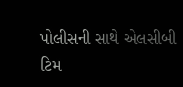પોલીસની સાથે એલસીબી ટિમ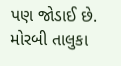પણ જોડાઈ છે. મોરબી તાલુકા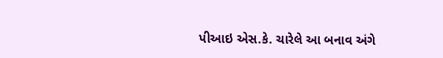પીઆઇ એસ.કે. ચારેલે આ બનાવ અંગે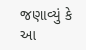જણાવ્યું કે આ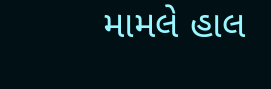મામલે હાલ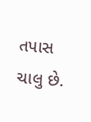તપાસ ચાલુ છે.